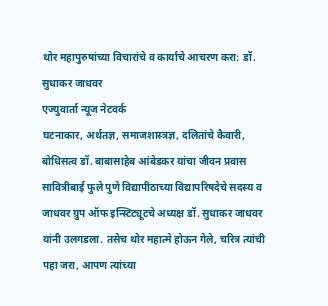थोर महापुरुषांच्या विचारांचे व कार्याचे आचरण करा: डॉ. सुधाकर जाधवर
एज्युवार्ता न्यूज नेटवर्क
घटनाकार, अर्थतज्ञ, समाजशास्त्रज्ञ, दलितांचे कैवारी, बोधिसत्व डॉ. बाबासाहेब आंबेडकर यांचा जीवन प्रवास सावित्रीबाई फुले पुणे विद्यापीठाच्या विद्यापरिषदेचे सदस्य व जाधवर ग्रुप ऑफ इन्स्टिट्यूटचे अध्यक्ष डॉ. सुधाकर जाधवर यांनी उलगडला. तसेच थोर महात्मे होऊन गेले, चरित्र त्यांची पहा जरा, आपण त्यांच्या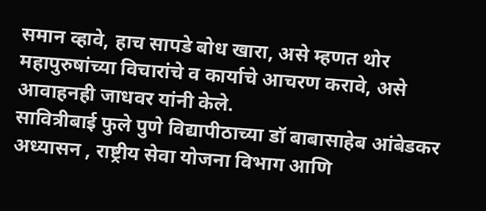समान व्हावे, हाच सापडे बोध खारा, असे म्हणत थोर महापुरुषांच्या विचारांचे व कार्याचे आचरण करावे, असे आवाहनही जाधवर यांनी केले.
सावित्रीबाई फुले पुणे विद्यापीठाच्या डॉ बाबासाहेब आंबेडकर अध्यासन , राष्ट्रीय सेवा योजना विभाग आणि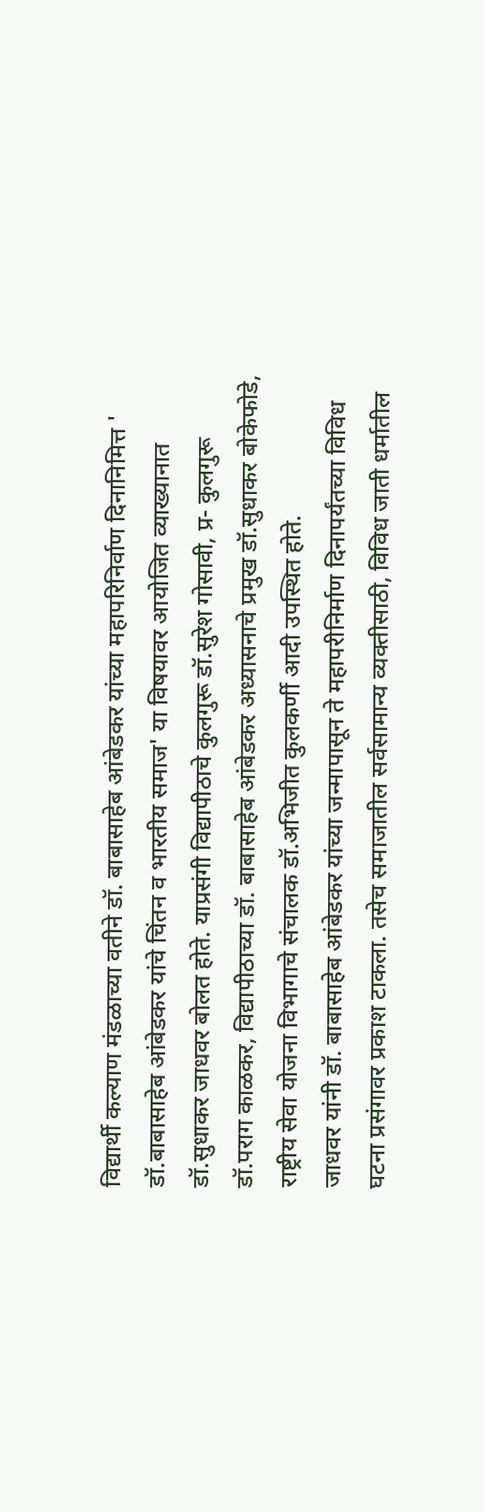विद्यार्थी कल्याण मंडळाच्या वतीने डॉ. बाबासाहेब आंबेडकर यांच्या महापरिनिर्वाण दिनानिमित्त ' डॉ.बाबासाहेब आंबेडकर यांचे चिंतन व भारतीय समाज' या विषयावर आयोजित व्याख्यानात डॉ.सुधाकर जाधवर बोलत होते. याप्रसंगी विद्यापीठाचे कुलगुरू डॉ.सुरेश गोसावी, प्र- कुलगुरू डॉ.पराग काळकर, विद्यापीठाच्या डॉ. बाबासाहेब आंबेडकर अध्यासनाचे प्रमुख डॉ.सुधाकर बोकेफोडे, राष्ट्रीय सेवा योजना विभागाचे संचालक डॉ.अभिजीत कुलकर्णी आदी उपस्थित होते.
जाधवर यांनी डॉ. बाबासाहेब आंबेडकर यांच्या जन्मापासून ते महापरीनिर्माण दिनापर्यंतच्या विविध घटना प्रसंगावर प्रकाश टाकला. तसेच समाजातील सर्वसामान्य व्यक्तीसाठी, विविध जाती धर्मातील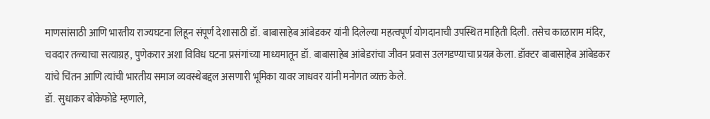माणसांसाठी आणि भारतीय राज्यघटना लिहून संपूर्ण देशासाठी डॉ. बाबासाहेब आंबेडकर यांनी दिलेल्या महत्वपूर्ण योगदानाची उपस्थित माहिती दिली. तसेच काळाराम मंदिर, चवदार तळ्याचा सत्याग्रह, पुणेकरार अशा विविध घटना प्रसंगांच्या माध्यमातून डॉ. बाबासाहेब आंबेडरांचा जीवन प्रवास उलगडण्याचा प्रयत्न केला. डॉक्टर बाबासाहेब आंबेडकर यांचे चिंतन आणि त्यांची भारतीय समाज व्यवस्थेबद्दल असणारी भूमिका यावर जाधवर यांनी मनोगत व्यक्त केले.
डॉ. सुधाकर बोकेफोडे म्हणाले,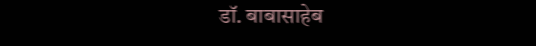डॉ. बाबासाहेब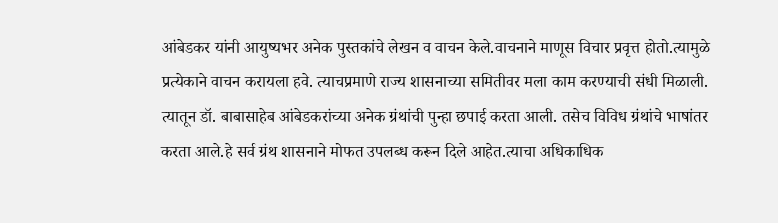आंबेडकर यांनी आयुष्यभर अनेक पुस्तकांचे लेखन व वाचन केले.वाचनाने माणूस विचार प्रवृत्त होतो.त्यामुळे प्रत्येकाने वाचन करायला हवे. त्याचप्रमाणे राज्य शासनाच्या समितीवर मला काम करण्याची संधी मिळाली. त्यातून डॉ. बाबासाहेब आंबेडकरांच्या अनेक ग्रंथांची पुन्हा छपाई करता आली. तसेच विविध ग्रंथांचे भाषांतर करता आले.हे सर्व ग्रंथ शासनाने मोफत उपलब्ध करून दिले आहेत.त्याचा अधिकाधिक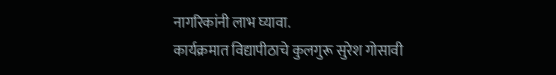नागरिकांनी लाभ घ्यावा.
कार्यक्रमात विद्यापीठाचे कुलगुरू सुरेश गोसावी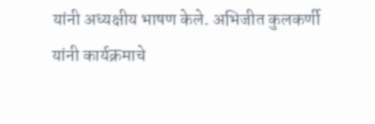यांनी अध्यक्षीय भाषण केले. अभिजीत कुलकर्णी यांनी कार्यक्रमाचे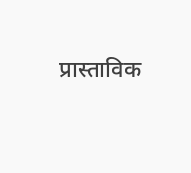प्रास्ताविक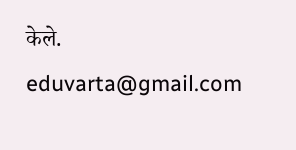केले.
eduvarta@gmail.com